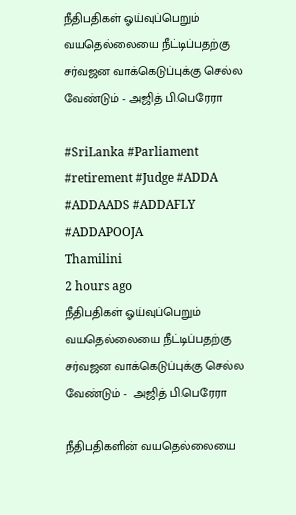நீதிபதிகள் ஓய்வுப்பெறும் வயதெல்லையை நீட்டிப்பதற்கு சர்வஜன வாக்கெடுப்புக்கு செல்ல வேண்டும் - அஜித் பி.பெரேரா

#SriLanka #Parliament #retirement #Judge #ADDA #ADDAADS #ADDAFLY #ADDAPOOJA
Thamilini
2 hours ago
நீதிபதிகள் ஓய்வுப்பெறும் வயதெல்லையை நீட்டிப்பதற்கு சர்வஜன வாக்கெடுப்புக்கு செல்ல வேண்டும் -  அஜித் பி.பெரேரா

நீதிபதிகளின் வயதெல்லையை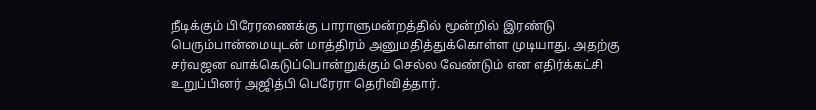நீடிக்கும் பிரேரணைக்கு பாராளுமன்றத்தில் மூன்றில் இரண்டு பெரும்பான்மையுடன் மாத்திரம் அனுமதித்துக்கொள்ள முடியாது. அதற்கு சர்வஜன வாக்கெடுப்பொன்றுக்கும் செல்ல வேண்டும் என எதிர்க்கட்சி உறுப்பினர் அஜித்பி பெரேரா தெரிவித்தார்.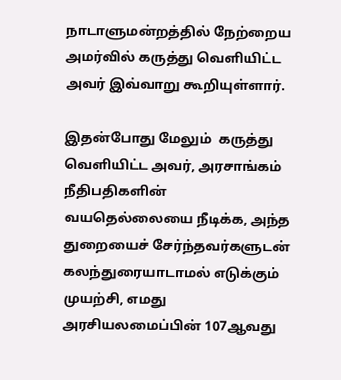நாடாளுமன்றத்தில் நேற்றைய அமர்வில் கருத்து வெளியிட்ட அவர் இவ்வாறு கூறியுள்ளார்.

இதன்போது மேலும்  கருத்து வெளியிட்ட அவர், அரசாங்கம் நீதிபதிகளின் வயதெல்லையை நீடிக்க, அந்த துறையைச் சேர்ந்தவர்களுடன் கலந்துரையாடாமல் எடுக்கும் முயற்சி, எமது அரசியலமைப்பின் 107ஆவது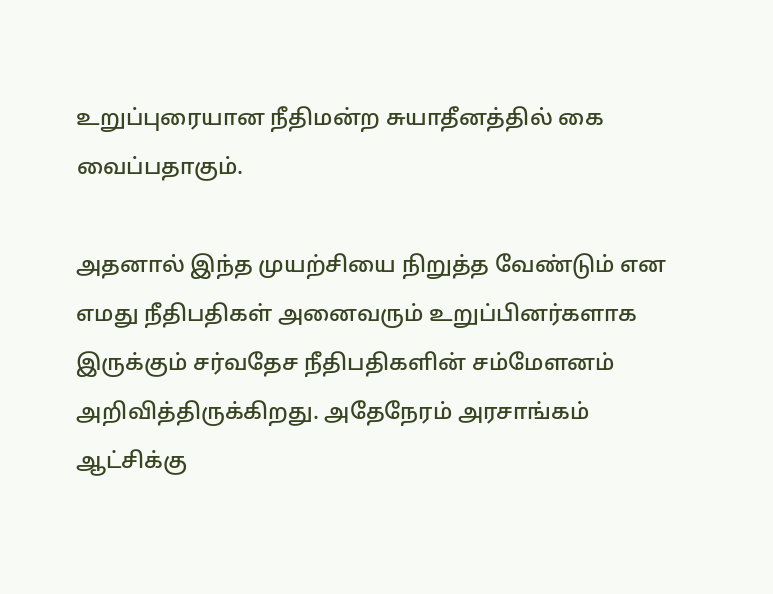உறுப்புரையான நீதிமன்ற சுயாதீனத்தில் கை வைப்பதாகும்.

அதனால் இந்த முயற்சியை நிறுத்த வேண்டும் என எமது நீதிபதிகள் அனைவரும் உறுப்பினர்களாக இருக்கும் சர்வதேச நீதிபதிகளின் சம்மேளனம் அறிவித்திருக்கிறது. அதேநேரம் அரசாங்கம் ஆட்சிக்கு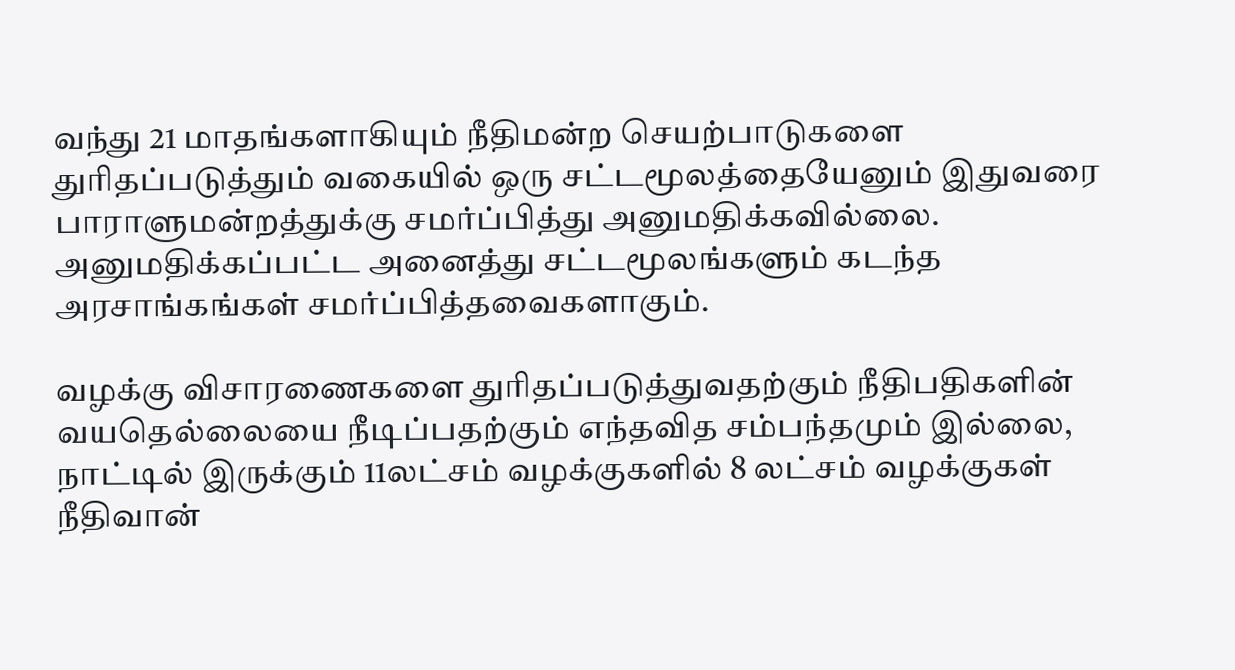வந்து 21 மாதங்களாகியும் நீதிமன்ற செயற்பாடுகளை துரிதப்படுத்தும் வகையில் ஒரு சட்டமூலத்தையேனும் இதுவரை பாராளுமன்றத்துக்கு சமர்ப்பித்து அனுமதிக்கவில்லை. அனுமதிக்கப்பட்ட அனைத்து சட்டமூலங்களும் கடந்த அரசாங்கங்கள் சமர்ப்பித்தவைகளாகும்.

வழக்கு விசாரணைகளை துரிதப்படுத்துவதற்கும் நீதிபதிகளின் வயதெல்லையை நீடிப்பதற்கும் எந்தவித சம்பந்தமும் இல்லை, நாட்டில் இருக்கும் 11லட்சம் வழக்குகளில் 8 லட்சம் வழக்குகள் நீதிவான்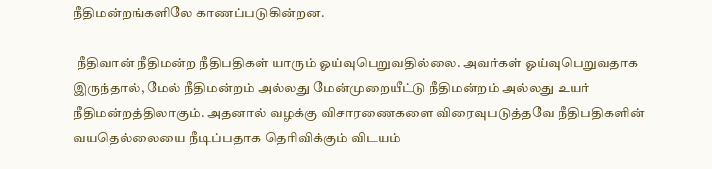நீதிமன்றங்களிலே காணப்படுகின்றன.

 நீதிவான் நீதிமன்ற நீதிபதிகள் யாரும் ஓய்வுபெறுவதில்லை. அவர்கள் ஓய்வுபெறுவதாக இருந்தால், மேல் நீதிமன்றம் அல்லது மேன்முறையீட்டு நீதிமன்றம் அல்லது உயர் நீதிமன்றத்திலாகும். அதனால் வழக்கு விசாரணைகளை விரைவுபடுத்தவே நீதிபதிகளின் வயதெல்லையை நீடிப்பதாக தெரிவிக்கும் விடயம்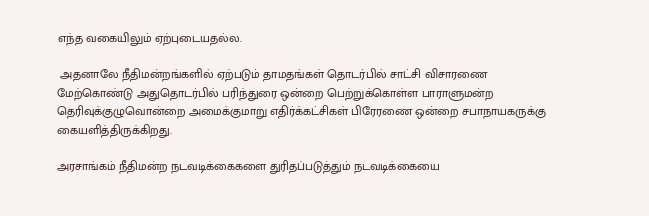எந்த வகையிலும் ஏற்புடையதல்ல.

 அதனாலே நீதிமன்றங்களில் ஏற்படும் தாமதங்கள் தொடர்பில் சாட்சி விசாரணை மேற்கொண்டு அதுதொடர்பில் பரிந்துரை ஒன்றை பெற்றுக்கொள்ள பாராளுமன்ற தெரிவுக்குழுவொன்றை அமைக்குமாறு எதிர்க்கட்சிகள் பிரேரணை ஒன்றை சபாநாயகருக்கு கையளித்திருக்கிறது.

அரசாங்கம் நீதிமன்ற நடவடிக்கைகளை துரிதப்படுத்தும் நடவடிக்கையை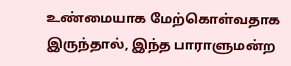உண்மையாக மேற்கொள்வதாக இருந்தால், இந்த பாராளுமன்ற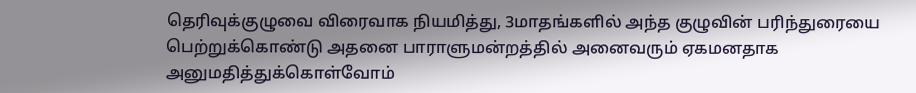தெரிவுக்குழுவை விரைவாக நியமித்து, 3மாதங்களில் அந்த குழுவின் பரிந்துரையை பெற்றுக்கொண்டு அதனை பாராளுமன்றத்தில் அனைவரும் ஏகமனதாக அனுமதித்துக்கொள்வோம்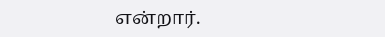என்றார்.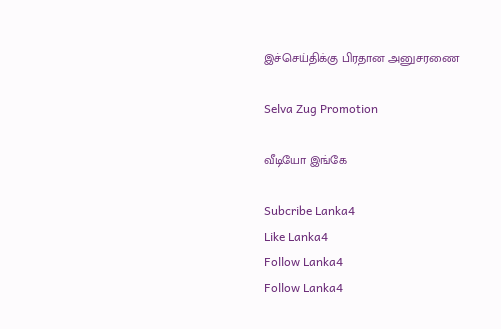இச்செய்திக்கு பிரதான அனுசரணை

Selva Zug Promotion

வீடியோ இங்கே

Subcribe Lanka4
Like Lanka4
Follow Lanka4
Follow Lanka4